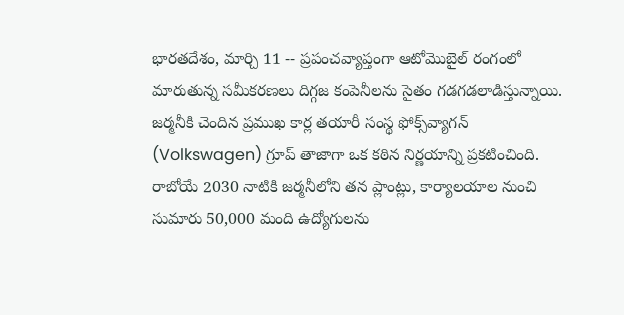భారతదేశం, మార్చి 11 -- ప్రపంచవ్యాప్తంగా ఆటోమొబైల్ రంగంలో మారుతున్న సమీకరణలు దిగ్గజ కంపెనీలను సైతం గడగడలాడిస్తున్నాయి. జర్మనీకి చెందిన ప్రముఖ కార్ల తయారీ సంస్థ ఫోక్స్‌వ్యాగన్ (Volkswagen) గ్రూప్ తాజాగా ఒక కఠిన నిర్ణయాన్ని ప్రకటించింది. రాబోయే 2030 నాటికి జర్మనీలోని తన ప్లాంట్లు, కార్యాలయాల నుంచి సుమారు 50,000 మంది ఉద్యోగులను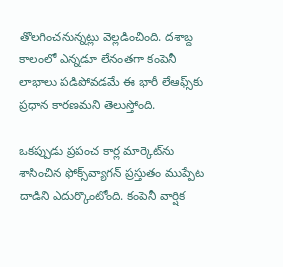తొలగించనున్నట్లు వెల్లడించింది. దశాబ్ద కాలంలో ఎన్నడూ లేనంతగా కంపెనీ లాభాలు పడిపోవడమే ఈ భారీ లేఆఫ్స్‌కు ప్రధాన కారణమని తెలుస్తోంది.

ఒకప్పుడు ప్రపంచ కార్ల మార్కెట్‌ను శాసించిన ఫోక్స్‌వ్యాగన్ ప్రస్తుతం ముప్పేట దాడిని ఎదుర్కొంటోంది. కంపెనీ వార్షిక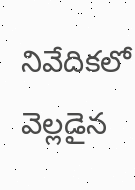నివేదికలో వెల్లడైన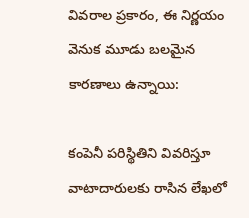వివరాల ప్రకారం, ఈ నిర్ణయం వెనుక మూడు బలమైన కారణాలు ఉన్నాయి:

కంపెనీ పరిస్థితిని వివరిస్తూ వాటాదారులకు రాసిన లేఖలో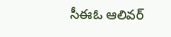సీఈఓ ఆలివర్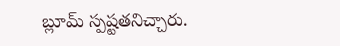బ్లూమ్ స్పష్టతనిచ్చారు.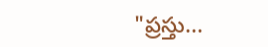"ప్రస్తు...